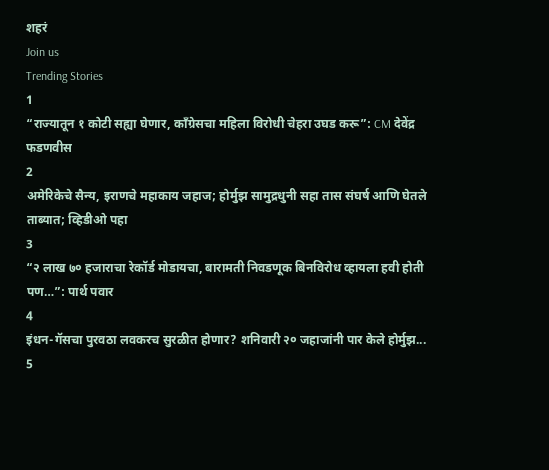शहरं
Join us
Trending Stories
1
“राज्यातून १ कोटी सह्या घेणार, काँग्रेसचा महिला विरोधी चेहरा उघड करू”: CM देवेंद्र फडणवीस
2
अमेरिकेचे सैन्य, इराणचे महाकाय जहाज; होर्मुझ सामुद्रधुनी सहा तास संघर्ष आणि घेतले ताब्यात; व्हिडीओ पहा
3
“२ लाख ७० हजाराचा रेकॉर्ड मोडायचा, बारामती निवडणूक बिनविरोध व्हायला हवी होती पण…”: पार्थ पवार
4
इंधन-गॅसचा पुरवठा लवकरच सुरळीत होणार? शनिवारी २० जहाजांनी पार केले होर्मुझ...
5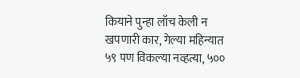कियाने पुन्हा लाँच केली न खपणारी कार, गेल्या महिन्यात ५९ पण विकल्या नव्हत्या, ५००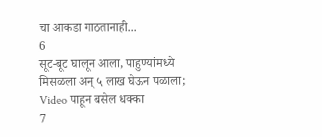चा आकडा गाठतानाही...
6
सूट-बूट घालून आला, पाहुण्यांमध्ये मिसळला अन् ५ लाख घेऊन पळाला; Video पाहून बसेल धक्का
7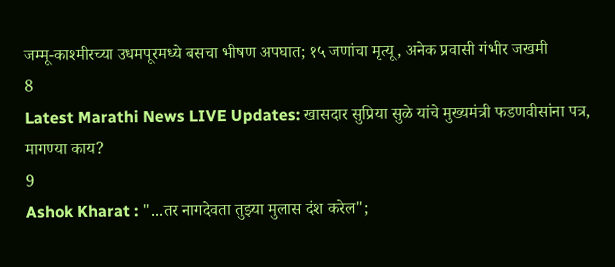जम्मू-काश्मीरच्या उधमपूरमध्ये बसचा भीषण अपघात; १५ जणांचा मृत्यू, अनेक प्रवासी गंभीर जखमी
8
Latest Marathi News LIVE Updates: खासदार सुप्रिया सुळे यांचे मुख्यमंत्री फडणवीसांना पत्र, मागण्या काय?
9
Ashok Kharat : "...तर नागदेवता तुझ्या मुलास दंश करेल";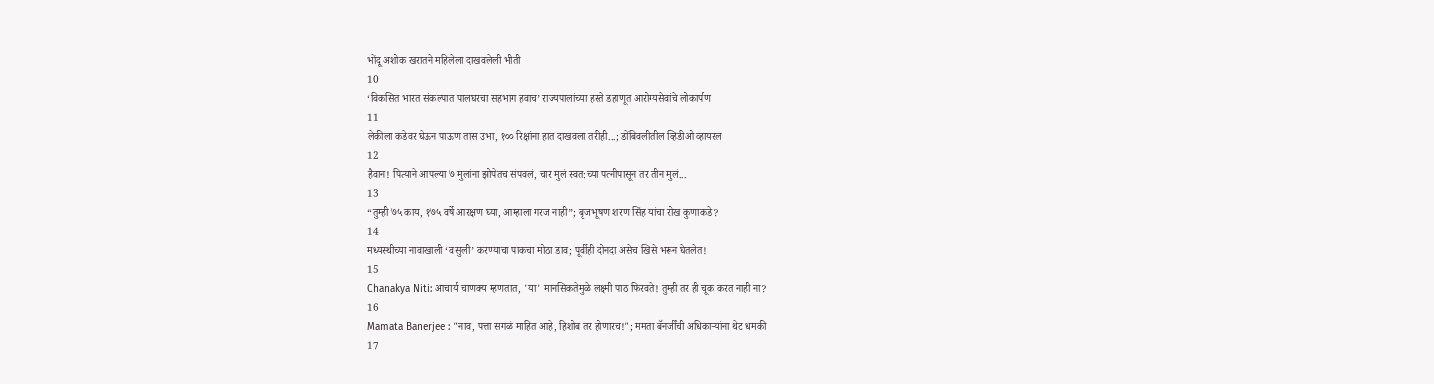भोंदू अशोक खरातने महिलेला दाखवलेली भीती
10
‘विकसित भारत संकल्पात पालघरचा सहभाग हवाच’ राज्यपालांच्या हस्ते डहाणूत आरोग्यसेवांचे लोकार्पण
11
लेकीला कडेवर घेऊन पाऊण तास उभा, १०० रिक्षांना हात दाखवला तरीही...; डोंबिवलीतील व्हिडीओ व्हायरल
12
हैवान! पित्याने आपल्या ७ मुलांना झोपेतच संपवलं, चार मुलं स्वत:च्या पत्नीपासून तर तीन मुलं...
13
“तुम्ही ७५ काय, १७५ वर्षे आरक्षण घ्या, आम्हाला गरज नाही”; बृजभूषण शरण सिंह यांचा रोख कुणाकडे?
14
मध्यस्थीच्या नावाखाली ‘वसुली’ करण्याचा पाकचा मोठा डाव; पूर्वीही दोनदा असेच खिसे भरून घेतलेत!
15
Chanakya Niti: आचार्य चाणक्य म्हणतात, 'या' मानसिकतेमुळे लक्ष्मी पाठ फिरवते! तुम्ही तर ही चूक करत नाही ना?
16
Mamata Banerjee : "नाव, पत्ता सगळं माहित आहे, हिशोब तर होणारच!"; ममता बॅनर्जींची अधिकाऱ्यांना थेट धमकी
17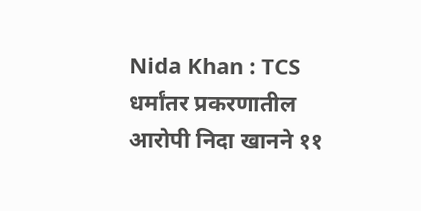Nida Khan : TCS धर्मांतर प्रकरणातील आरोपी निदा खानने ११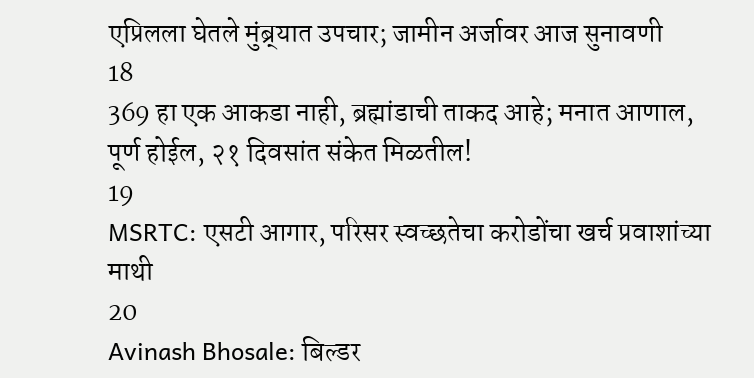एप्रिलला घेतले मुंब्र्यात उपचार; जामीन अर्जावर आज सुनावणी
18
369 हा एक आकडा नाही, ब्रह्मांडाची ताकद आहे; मनात आणाल, पूर्ण होईल, २१ दिवसांत संकेत मिळतील!
19
MSRTC: एसटी आगार, परिसर स्वच्छतेचा करोडोंचा खर्च प्रवाशांच्या माथी
20
Avinash Bhosale: बिल्डर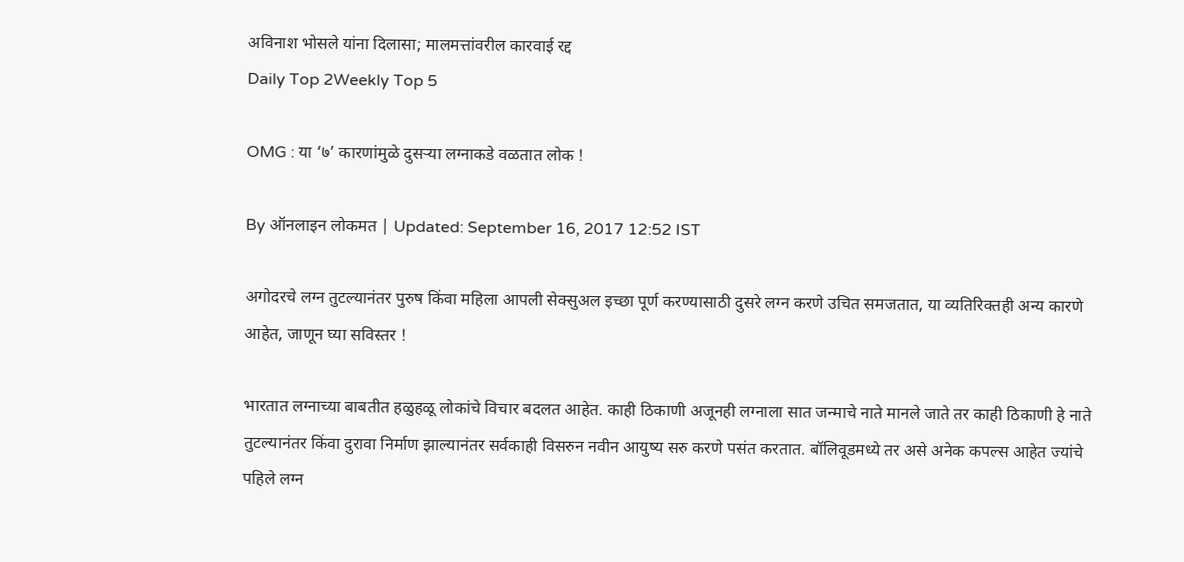अविनाश भोसले यांना दिलासा; मालमत्तांवरील कारवाई रद्द
Daily Top 2Weekly Top 5

OMG : या ‘७’ कारणांमुळे दुसऱ्या लग्नाकडे वळतात लोक !

By ऑनलाइन लोकमत | Updated: September 16, 2017 12:52 IST

अगोदरचे लग्न तुटल्यानंतर पुरुष किंवा महिला आपली सेक्सुअल इच्छा पूर्ण करण्यासाठी दुसरे लग्न करणे उचित समजतात, या व्यतिरिक्तही अन्य कारणे आहेत, जाणून घ्या सविस्तर !

भारतात लग्नाच्या बाबतीत हळुहळू लोकांचे विचार बदलत आहेत. काही ठिकाणी अजूनही लग्नाला सात जन्माचे नाते मानले जाते तर काही ठिकाणी हे नाते तुटल्यानंतर किंवा दुरावा निर्माण झाल्यानंतर सर्वकाही विसरुन नवीन आयुष्य सरु करणे पसंत करतात. बॉलिवूडमध्ये तर असे अनेक कपल्स आहेत ज्यांचे पहिले लग्न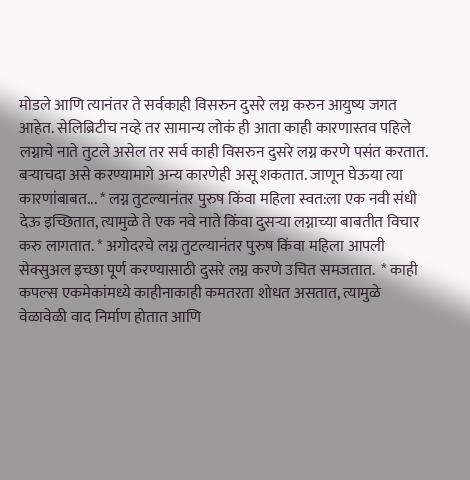मोडले आणि त्यानंतर ते सर्वकाही विसरुन दुसरे लग्न करुन आयुष्य जगत आहेत. सेलिब्रिटीच नव्हे तर सामान्य लोकं ही आता काही कारणास्तव पहिले लग्नाचे नाते तुटले असेल तर सर्व काही विसरुन दुसरे लग्न करणे पसंत करतात. बऱ्याचदा असे करण्यामागे अन्य कारणेही असू शकतात. जाणून घेऊया त्या कारणांबाबत... * लग्न तुटल्यानंतर पुरुष किंवा महिला स्वत:ला एक नवी संधी देऊ इच्छितात, त्यामुळे ते एक नवे नाते किंवा दुसऱ्या लग्नाच्या बाबतीत विचार करु लागतात. * अगोदरचे लग्न तुटल्यानंतर पुरुष किंवा महिला आपली सेक्सुअल इच्छा पूर्ण करण्यासाठी दुसरे लग्न करणे उचित समजतात.  * काही कपल्स एकमेकांमध्ये काहीनाकाही कमतरता शोधत असतात, त्यामुळे वेळावेळी वाद निर्माण होतात आणि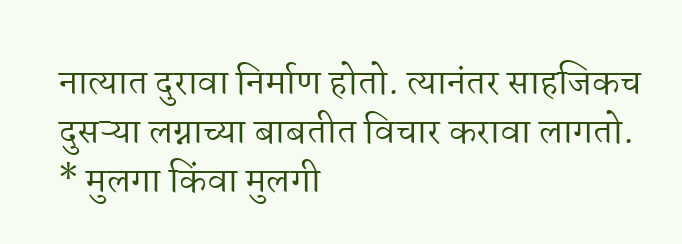नात्यात दुरावा निर्माण होतो. त्यानंतर साहजिकच दुसऱ्या लग्नाच्या बाबतीत विचार करावा लागतो.  * मुलगा किंवा मुलगी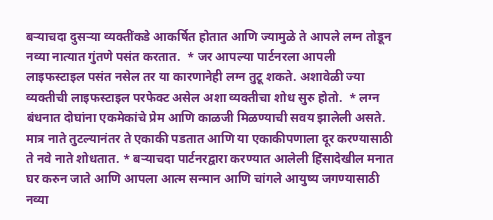बऱ्याचदा दुसऱ्या व्यक्तींकडे आकर्षित होतात आणि ज्यामुळे ते आपले लग्न तोडून नव्या नात्यात गुंतणे पसंत करतात.  * जर आपल्या पार्टनरला आपली लाइफस्टाइल पसंत नसेल तर या कारणानेही लग्न तुटू शकते. अशावेळी ज्या व्यक्तीची लाइफस्टाइल परफेक्ट असेल अशा व्यक्तीचा शोध सुरु होतो.  * लग्न बंधनात दोघांना एकमेकांचे प्रेम आणि काळजी मिळण्याची सवय झालेली असते. मात्र नाते तुटल्यानंतर ते एकाकी पडतात आणि या एकाकीपणाला दूर करण्यासाठी ते नवे नाते शोधतात. * बऱ्याचदा पार्टनरद्वारा करण्यात आलेली हिंसादेखील मनात घर करुन जाते आणि आपला आत्म सन्मान आणि चांगले आयुष्य जगण्यासाठी नव्या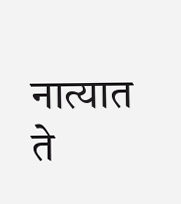नात्यात ते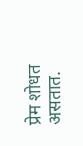प्रेम शोधत असतात.